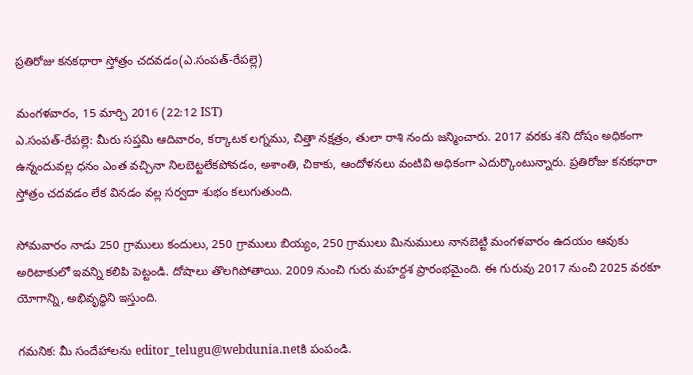ప్రతిరోజు కనకధారా స్తోత్రం చదవడం(ఎ.సంపత్-రేపల్లె)

మంగళవారం, 15 మార్చి 2016 (22:12 IST)
ఎ.సంపత్-రేపల్లె: మీరు సప్తమి ఆదివారం, కర్కాటక లగ్నము, చిత్తా నక్షత్రం, తులా రాశి నందు జన్మించారు. 2017 వరకు శని దోషం అధికంగా ఉన్నందువల్ల ధనం ఎంత వచ్చినా నిలబెట్టలేకపోవడం, అశాంతి, చికాకు, ఆందోళనలు వంటివి అధికంగా ఎదుర్కొంటున్నారు. ప్రతిరోజు కనకధారా స్తోత్రం చదవడం లేక వినడం వల్ల సర్వదా శుభం కలుగుతుంది.

సోమవారం నాడు 250 గ్రాములు కందులు, 250 గ్రాములు బియ్యం, 250 గ్రాములు మినుములు నానబెట్టి మంగళవారం ఉదయం ఆవుకు అరిటాకులో ఇవన్ని కలిపి పెట్టండి. దోషాలు తొలగిపోతాయి. 2009 నుంచి గురు మహర్దశ ప్రారంభమైంది. ఈ గురువు 2017 నుంచి 2025 వరకూ యోగాన్ని, అభివృద్ధిని ఇస్తుంది.

గమనిక: మీ సందేహాలను editor_telugu@webdunia.netకి పంపండి.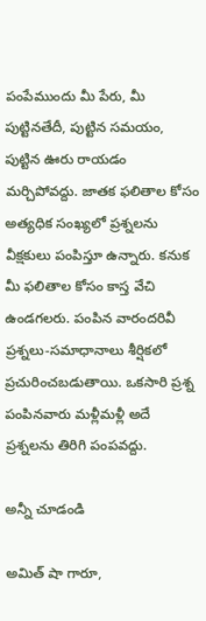పంపేముందు మీ పేరు, మీ పుట్టినతేదీ, పుట్టిన సమయం, పుట్టిన ఊరు రాయడం మర్చిపోవద్దు. జాతక ఫలితాల కోసం అత్యధిక సంఖ్యలో ప్రశ్నలను వీక్షకులు పంపిస్తూ ఉన్నారు. కనుక మీ ఫలితాల కోసం కాస్త వేచి ఉండగలరు. పంపిన వారందరివీ ప్రశ్నలు-సమాధానాలు శీర్షికలో ప్రచురించబడుతాయి. ఒకసారి ప్రశ్న పంపినవారు మళ్లీమళ్లీ అదే ప్రశ్నలను తిరిగి పంపవద్దు.

అన్నీ చూడండి

అమిత్ షా గారూ,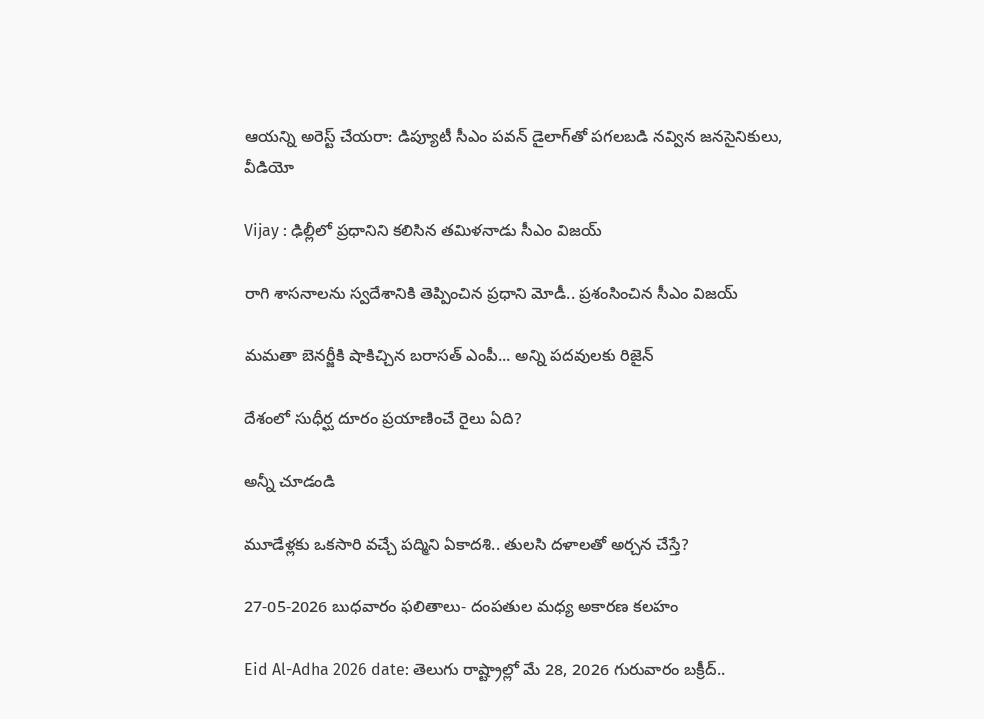ఆయన్ని అరెస్ట్ చేయరా: డిప్యూటీ సీఎం పవన్ డైలాగ్‌తో పగలబడి నవ్విన జనసైనికులు, వీడియో

Vijay : ఢిల్లీలో ప్రధానిని కలిసిన తమిళనాడు సీఎం విజయ్

రాగి శాసనాలను స్వదేశానికి తెప్పించిన ప్రధాని మోడీ.. ప్రశంసించిన సీఎం విజయ్

మమతా బెనర్జీకి షాకిచ్చిన బరాసత్ ఎంపీ... అన్ని పదవులకు రిజైన్

దేశంలో సుధీర్ఘ దూరం ప్రయాణించే రైలు ఏది?

అన్నీ చూడండి

మూడేళ్లకు ఒకసారి వచ్చే పద్మిని ఏకాదశి.. తులసి దళాలతో అర్చన చేస్తే?

27-05-2026 బుధవారం ఫలితాలు- దంపతుల మధ్య అకారణ కలహం

Eid Al-Adha 2026 date: తెలుగు రాష్ట్రాల్లో మే 28, 2026 గురువారం బక్రీద్..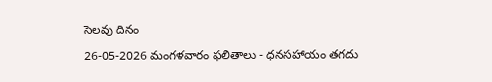సెలవు దినం

26-05-2026 మంగళవారం ఫలితాలు - ధనసహాయం తగదు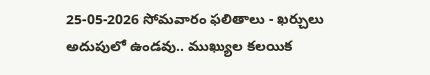25-05-2026 సోమవారం ఫలితాలు - ఖర్చులు అదుపులో ఉండవు.. ముఖ్యుల కలయిక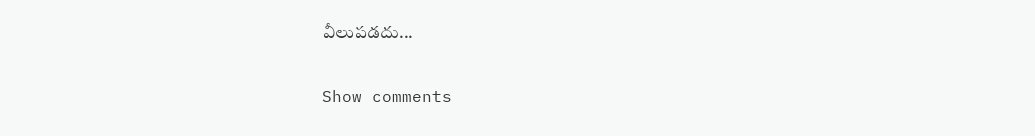వీలుపడదు...

Show comments